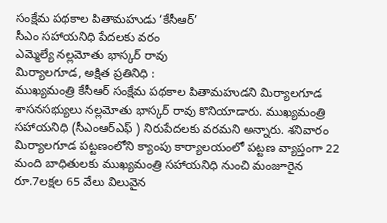సంక్షేమ పథకాల పితామహుడు ‘కేసీఆర్’
సీఎం సహాయనిధి పేదలకు వరం
ఎమ్మెల్యే నల్లమోతు భాస్కర్ రావు
మిర్యాలగూడ, అక్షిత ప్రతినిధి :
ముఖ్యమంత్రి కేసీఆర్ సంక్షేమ పథకాల పితామహుడని మిర్యాలగూడ శాసనసభ్యులు నల్లమోతు భాస్కర్ రావు కొనియాడారు. ముఖ్యమంత్రి సహాయనిధి (సీఎంఆర్ఎఫ్ ) నిరుపేదలకు వరమని అన్నారు. శనివారం మిర్యాలగూడ పట్టణంలోని క్యాంపు కార్యాలయంలో పట్టణ వ్యాప్తంగా 22 మంది బాధితులకు ముఖ్యమంత్రి సహాయనిధి నుంచి మంజూరైన రూ.7లక్షల 65 వేలు విలువైన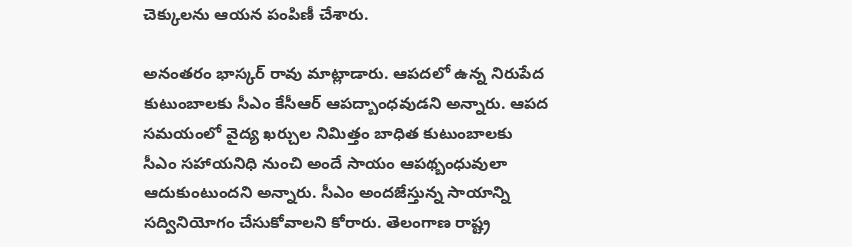చెక్కులను ఆయన పంపిణీ చేశారు.

అనంతరం భాస్కర్ రావు మాట్లాడారు. ఆపదలో ఉన్న నిరుపేద కుటుంబాలకు సీఎం కేసీఆర్ ఆపద్బాంధవుడని అన్నారు. ఆపద సమయంలో వైద్య ఖర్చుల నిమిత్తం బాధిత కుటుంబాలకు సీఎం సహాయనిధి నుంచి అందే సాయం ఆపథ్బంధువులా ఆదుకుంటుందని అన్నారు. సీఎం అందజేస్తున్న సాయాన్ని సద్వినియోగం చేసుకోవాలని కోరారు. తెలంగాణ రాష్ట్ర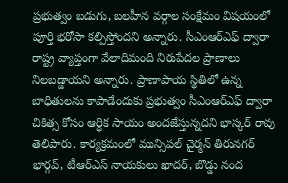ప్రభుత్వం బడుగు, బలహీన వర్గాల సంక్షేమం విషయంలో పూర్తి భరోసా కల్పిస్తోందని అన్నారు. సీఎంఆర్ఎఫ్ ద్వారా రాష్ట్ర వ్యాప్తంగా వేలాదిమంది నిరుపేదల ప్రాణాలు నిలబడ్డాయని అన్నారు. ప్రాణాపాయ స్థితిలో ఉన్న బాధితులను కాపాడేందుకు ప్రభుత్వం సీఎంఆర్ఎఫ్ ద్వారా చికిత్స కోసం ఆర్ధిక సాయం అందజేస్తున్నదని భాస్కర్ రావు తెలిపారు. కార్యక్రమంలో మున్సిపల్ చైర్మన్ తిరునగర్ భార్గవ్, టీఆర్ఎస్ నాయకులు ఖాదర్, బొడ్డు నంద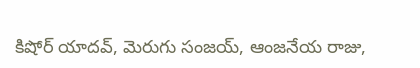కిషోర్ యాదవ్, మెరుగు సంజయ్, ఆంజనేయ రాజు,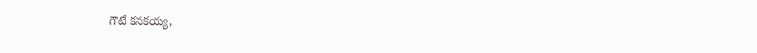గౌటే కనకయ్య,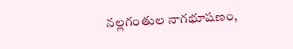నల్లగంతుల నాగభూషణం,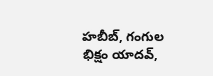హబీబ్, గంగుల భిక్షం యాదవ్,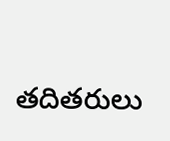తదితరులు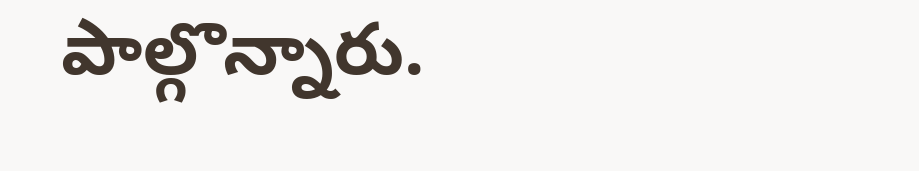పాల్గొన్నారు.